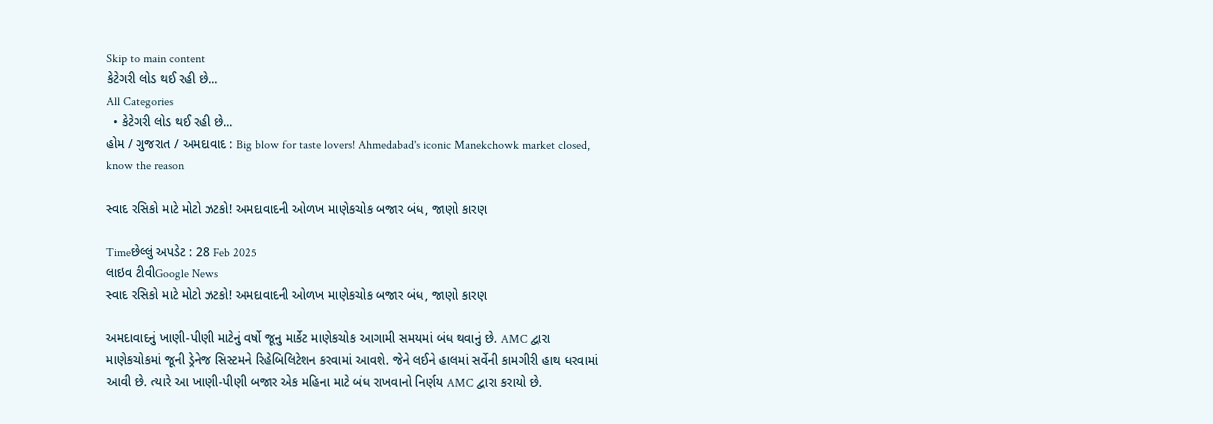Skip to main content
કેટેગરી લોડ થઈ રહી છે...
All Categories
  • કેટેગરી લોડ થઈ રહી છે...
હોમ / ગુજરાત / અમદાવાદ : Big blow for taste lovers! Ahmedabad's iconic Manekchowk market closed, know the reason

સ્વાદ રસિકો માટે મોટો ઝટકો! અમદાવાદની ઓળખ માણેકચોક બજાર બંધ, જાણો કારણ

Timeછેલ્લું અપડેટ : 28 Feb 2025
લાઇવ ટીવીGoogle News
સ્વાદ રસિકો માટે મોટો ઝટકો! અમદાવાદની ઓળખ માણેકચોક બજાર બંધ, જાણો કારણ

અમદાવાદનું ખાણી-પીણી માટેનું વર્ષો જૂનુ માર્કેટ માણેકચોક આગામી સમયમાં બંધ થવાનું છે. AMC દ્વારા માણેકચોકમાં જૂની ડ્રેનેજ સિસ્ટમને રિહેબિલિટેશન કરવામાં આવશે. જેને લઈને હાલમાં સર્વેની કામગીરી હાથ ધરવામાં આવી છે. ત્યારે આ ખાણી-પીણી બજાર એક મહિના માટે બંધ રાખવાનો નિર્ણય AMC દ્વારા કરાયો છે.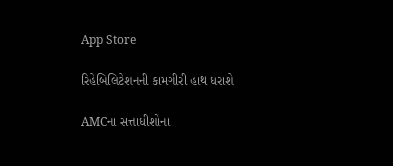App Store

રિહેબિલિટેશનની કામગીરી હાથ ધરાશે

AMCના સત્તાધીશોના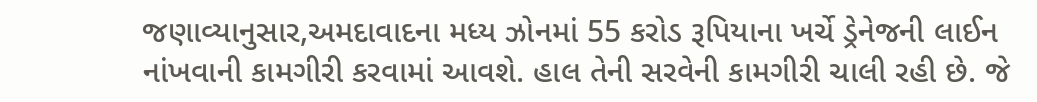જણાવ્યાનુસાર,અમદાવાદના મધ્ય ઝોનમાં 55 કરોડ રૂપિયાના ખર્ચે ડ્રેનેજની લાઈન નાંખવાની કામગીરી કરવામાં આવશે. હાલ તેની સરવેની કામગીરી ચાલી રહી છે. જે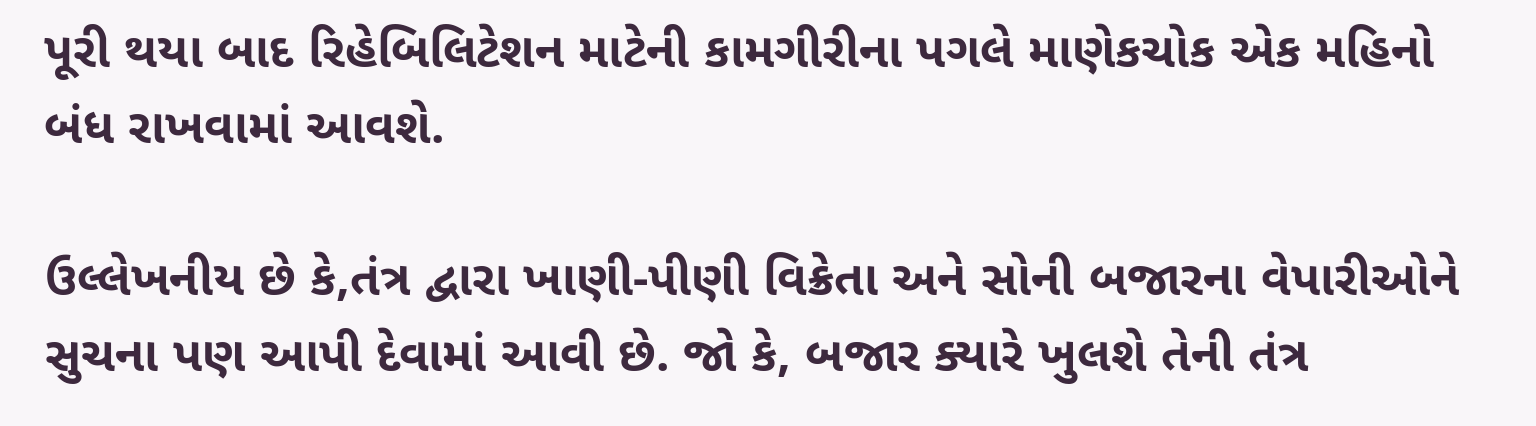પૂરી થયા બાદ રિહેબિલિટેશન માટેની કામગીરીના પગલે માણેકચોક એક મહિનો બંધ રાખવામાં આવશે.

ઉલ્લેખનીય છે કે,તંત્ર દ્વારા ખાણી-પીણી વિક્રેતા અને સોની બજારના વેપારીઓને સુચના પણ આપી દેવામાં આવી છે. જો કે, બજાર ક્યારે ખુલશે તેની તંત્ર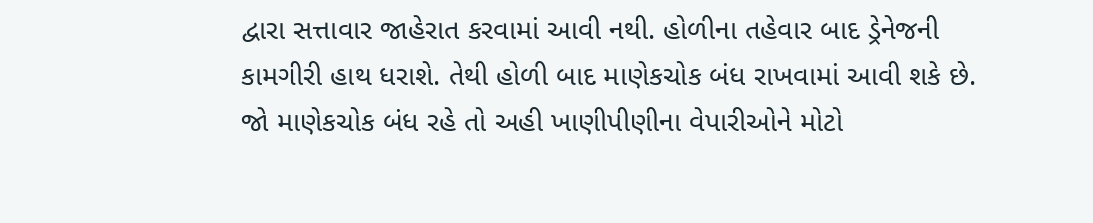દ્વારા સત્તાવાર જાહેરાત કરવામાં આવી નથી. હોળીના તહેવાર બાદ ડ્રેનેજની કામગીરી હાથ ધરાશે. તેથી હોળી બાદ માણેકચોક બંધ રાખવામાં આવી શકે છે. જો માણેકચોક બંધ રહે તો અહી ખાણીપીણીના વેપારીઓને મોટો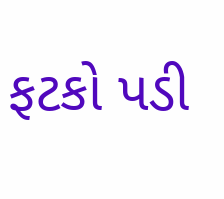ફટકો પડી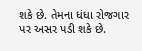શકે છે. તેમના ધંધા રોજગાર પર અસર પડી શકે છે.